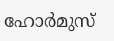ഹോർമുസ്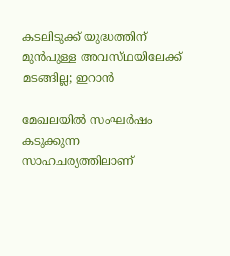കടലിടുക്ക് യുദ്ധത്തിന് മുൻപുള്ള അവസ്‌ഥയിലേക്ക് മടങ്ങില്ല; ഇറാൻ

മേഖലയിൽ സംഘർഷം കടുക്കുന്ന സാഹചര്യത്തിലാണ്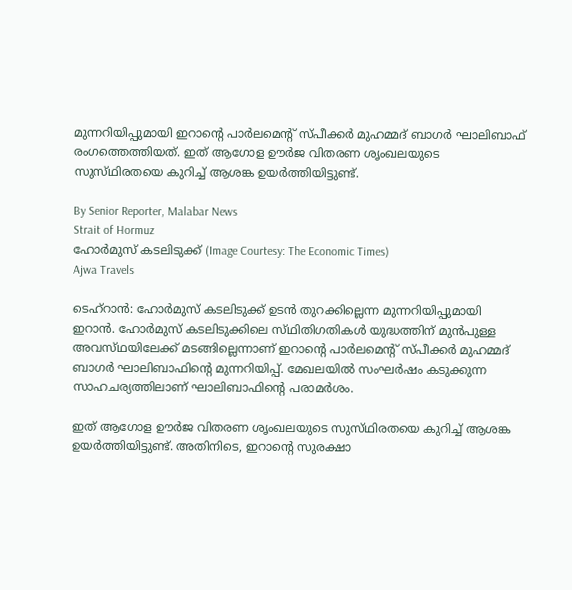മുന്നറിയിപ്പുമായി ഇറാന്റെ പാർലമെന്റ് സ്‌പീക്കർ മുഹമ്മദ് ബാഗർ ഘാലിബാഫ് രംഗത്തെത്തിയത്. ഇത് ആഗോള ഊർജ വിതരണ ശൃംഖലയുടെ സുസ്‌ഥിരതയെ കുറിച്ച് ആശങ്ക ഉയർത്തിയിട്ടുണ്ട്.

By Senior Reporter, Malabar News
Strait of Hormuz
ഹോർമുസ് കടലിടുക്ക് (Image Courtesy: The Economic Times)
Ajwa Travels

ടെഹ്‌റാൻ: ഹോർമുസ് കടലിടുക്ക് ഉടൻ തുറക്കില്ലെന്ന മുന്നറിയിപ്പുമായി ഇറാൻ. ഹോർമുസ് കടലിടുക്കിലെ സ്‌ഥിതിഗതികൾ യുദ്ധത്തിന് മുൻപുള്ള അവസ്‌ഥയിലേക്ക് മടങ്ങില്ലെന്നാണ് ഇറാന്റെ പാർലമെന്റ് സ്‌പീക്കർ മുഹമ്മദ് ബാഗർ ഘാലിബാഫിന്റെ മുന്നറിയിപ്പ്. മേഖലയിൽ സംഘർഷം കടുക്കുന്ന സാഹചര്യത്തിലാണ് ഘാലിബാഫിന്റെ പരാമർശം.

ഇത് ആഗോള ഊർജ വിതരണ ശൃംഖലയുടെ സുസ്‌ഥിരതയെ കുറിച്ച് ആശങ്ക ഉയർത്തിയിട്ടുണ്ട്. അതിനിടെ, ഇറാന്റെ സുരക്ഷാ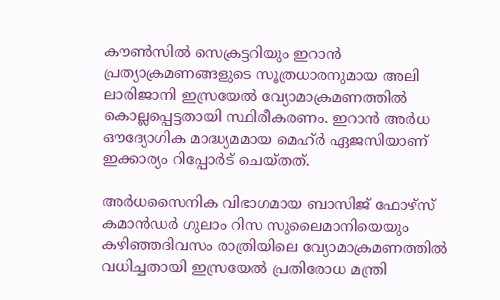കൗൺസിൽ സെക്രട്ടറിയും ഇറാൻ പ്രത്യാക്രമണങ്ങളുടെ സൂത്രധാരനുമായ അലി ലാരിജാനി ഇസ്രയേൽ വ്യോമാക്രമണത്തിൽ കൊല്ലപ്പെട്ടതായി സ്ഥിരീകരണം. ഇറാൻ അർധ ഔദ്യോഗിക മാദ്ധ്യമമായ മെഹ്ർ ഏജസിയാണ് ഇക്കാര്യം റിപ്പോർട് ചെയ്‌തത്‌.

അർധസൈനിക വിഭാഗമായ ബാസിജ് ഫോഴ്‌സ് കമാൻഡർ ഗുലാം റിസ സുലൈമാനിയെയും കഴിഞ്ഞദിവസം രാത്രിയിലെ വ്യോമാക്രമണത്തിൽ വധിച്ചതായി ഇസ്രയേൽ പ്രതിരോധ മന്ത്രി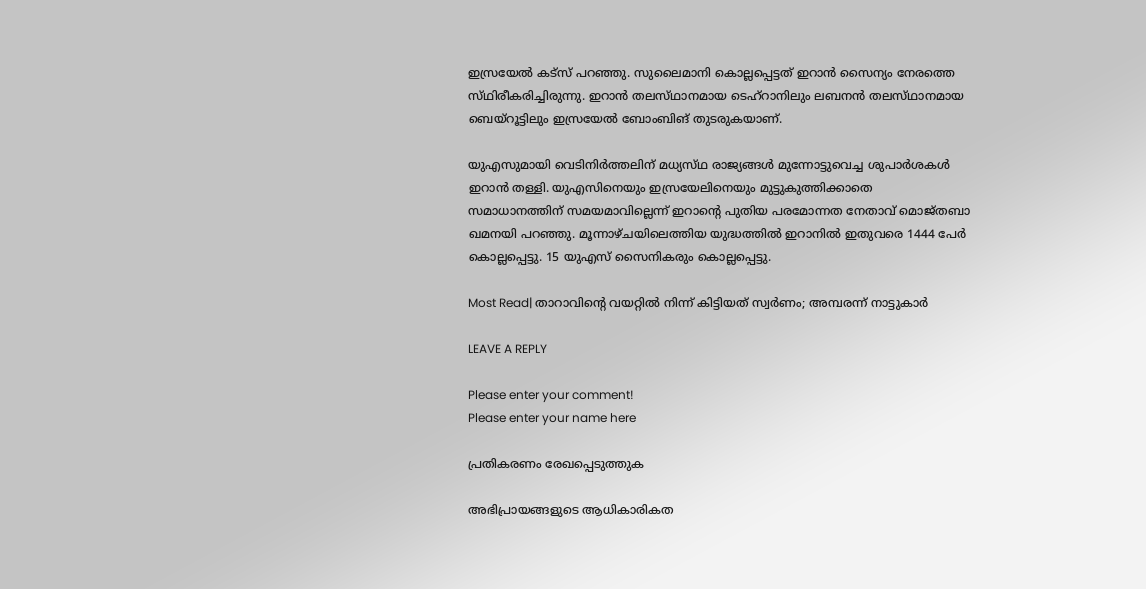ഇസ്രയേൽ കട്‌സ് പറഞ്ഞു. സുലൈമാനി കൊല്ലപ്പെട്ടത് ഇറാൻ സൈന്യം നേരത്തെ സ്‌ഥിരീകരിച്ചിരുന്നു. ഇറാൻ തലസ്‌ഥാനമായ ടെഹ്‌റാനിലും ലബനൻ തലസ്‌ഥാനമായ ബെയ്‌റൂട്ടിലും ഇസ്രയേൽ ബോംബിങ് തുടരുകയാണ്.

യുഎസുമായി വെടിനിർത്തലിന് മധ്യസ്‌ഥ രാജ്യങ്ങൾ മുന്നോട്ടുവെച്ച ശുപാർശകൾ ഇറാൻ തള്ളി. യുഎസിനെയും ഇസ്രയേലിനെയും മുട്ടുകുത്തിക്കാതെ സമാധാനത്തിന് സമയമാവില്ലെന്ന് ഇറാന്റെ പുതിയ പരമോന്നത നേതാവ് മൊജ്‌തബാ ഖമനയി പറഞ്ഞു. മൂന്നാഴ്‌ചയിലെത്തിയ യുദ്ധത്തിൽ ഇറാനിൽ ഇതുവരെ 1444 പേർ കൊല്ലപ്പെട്ടു. 15 യുഎസ് സൈനികരും കൊല്ലപ്പെട്ടു.

Most Read| താറാവിന്റെ വയറ്റിൽ നിന്ന് കിട്ടിയത് സ്വർണം; അമ്പരന്ന് നാട്ടുകാർ

LEAVE A REPLY

Please enter your comment!
Please enter your name here

പ്രതികരണം രേഖപ്പെടുത്തുക

അഭിപ്രായങ്ങളുടെ ആധികാരികത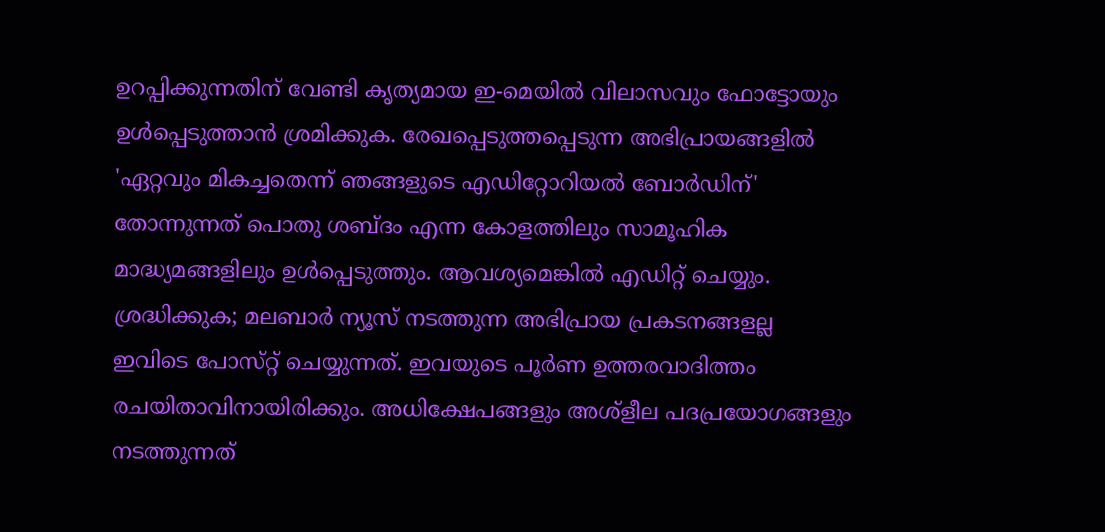ഉറപ്പിക്കുന്നതിന് വേണ്ടി കൃത്യമായ ഇ-മെയിൽ വിലാസവും ഫോട്ടോയും ഉൾപ്പെടുത്താൻ ശ്രമിക്കുക. രേഖപ്പെടുത്തപ്പെടുന്ന അഭിപ്രായങ്ങളിൽ 'ഏറ്റവും മികച്ചതെന്ന് ഞങ്ങളുടെ എഡിറ്റോറിയൽ ബോർഡിന്' തോന്നുന്നത് പൊതു ശബ്‌ദം എന്ന കോളത്തിലും സാമൂഹിക മാദ്ധ്യമങ്ങളിലും ഉൾപ്പെടുത്തും. ആവശ്യമെങ്കിൽ എഡിറ്റ് ചെയ്യും. ശ്രദ്ധിക്കുക; മലബാർ ന്യൂസ് നടത്തുന്ന അഭിപ്രായ പ്രകടനങ്ങളല്ല ഇവിടെ പോസ്‌റ്റ് ചെയ്യുന്നത്. ഇവയുടെ പൂർണ ഉത്തരവാദിത്തം രചയിതാവിനായിരിക്കും. അധിക്ഷേപങ്ങളും അശ്‌ളീല പദപ്രയോഗങ്ങളും നടത്തുന്നത്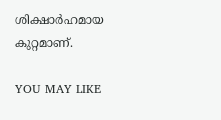ശിക്ഷാർഹമായ കുറ്റമാണ്.

YOU MAY LIKE